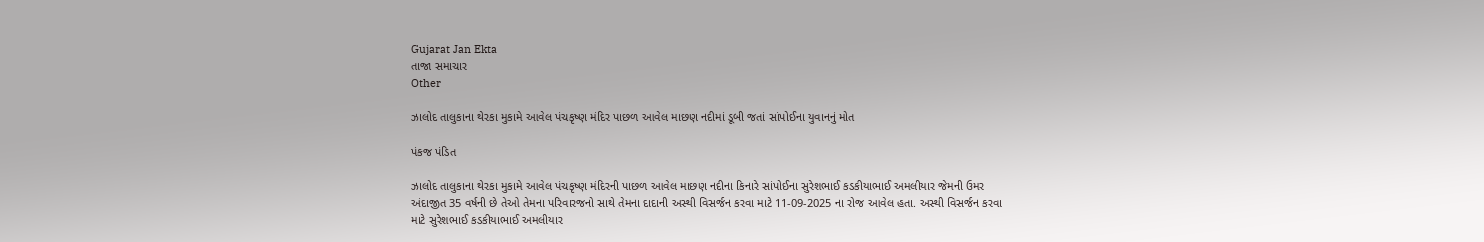Gujarat Jan Ekta
તાજા સમાચાર
Other

ઝાલોદ તાલુકાના થેરકા મુકામે આવેલ પંચકૃષ્ણ મંદિર પાછળ આવેલ માછણ નદીમાં ડૂબી જતાં સાંપોઈના યુવાનનું મોત

પંકજ પંડિત

ઝાલોદ તાલુકાના થેરકા મુકામે આવેલ પંચકૃષ્ણ મંદિરની પાછળ આવેલ માછણ નદીના કિનારે સાંપોઈના સુરેશભાઈ કડકીયાભાઈ અમલીયાર જેમની ઉમર અંદાજીત 35 વર્ષની છે તેઓ તેમના પરિવારજનો સાથે તેમના દાદાની અસ્થી વિસર્જન કરવા માટે 11-09-2025 ના રોજ આવેલ હતા. અસ્થી વિસર્જન કરવા માટે સુરેશભાઈ કડકીયાભાઈ અમલીયાર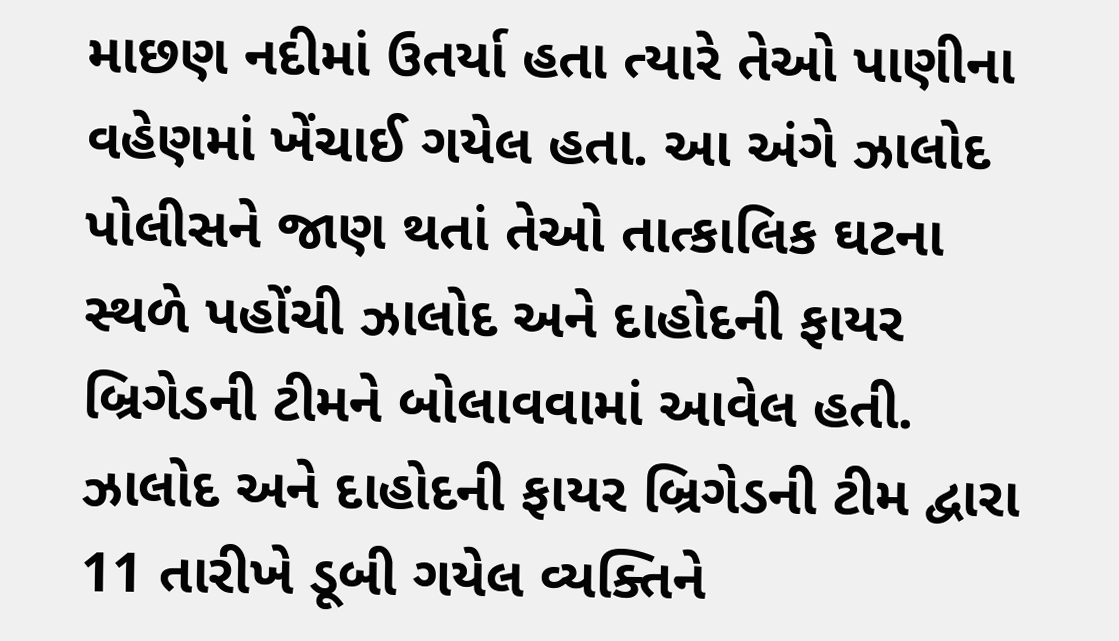માછણ નદીમાં ઉતર્યા હતા ત્યારે તેઓ પાણીના વહેણમાં ખેંચાઈ ગયેલ હતા. આ અંગે ઝાલોદ પોલીસને જાણ થતાં તેઓ તાત્કાલિક ઘટના સ્થળે પહોંચી ઝાલોદ અને દાહોદની ફાયર બ્રિગેડની ટીમને બોલાવવામાં આવેલ હતી. ઝાલોદ અને દાહોદની ફાયર બ્રિગેડની ટીમ દ્વારા 11 તારીખે ડૂબી ગયેલ વ્યક્તિને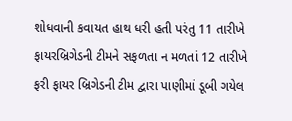શોધવાની કવાયત હાથ ધરી હતી પરંતુ 11 તારીખે ફાયરબ્રિગેડની ટીમને સફળતા ન મળતાં 12 તારીખે ફરી ફાયર બ્રિગેડની ટીમ દ્વારા પાણીમાં ડૂબી ગયેલ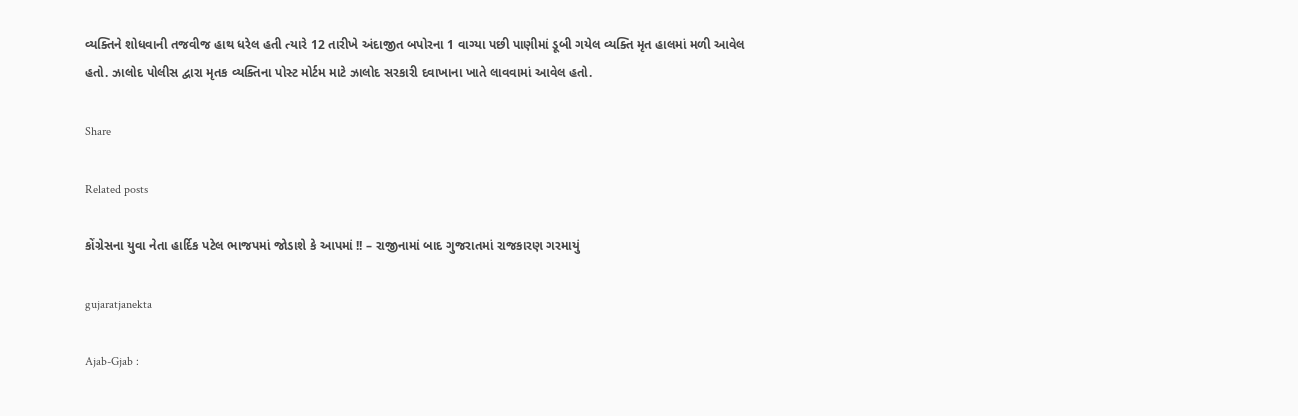વ્યક્તિને શોધવાની તજવીજ હાથ ધરેલ હતી ત્યારે 12 તારીખે અંદાજીત બપોરના 1 વાગ્યા પછી પાણીમાં ડૂબી ગયેલ વ્યક્તિ મૃત હાલમાં મળી આવેલ હતો. ઝાલોદ પોલીસ દ્વારા મૃતક વ્યક્તિના પોસ્ટ મોર્ટમ માટે ઝાલોદ સરકારી દવાખાના ખાતે લાવવામાં આવેલ હતો.

Share

Related posts

કોંગ્રેસના યુવા નેતા હાર્દિક પટેલ ભાજપમાં જોડાશે કે આપમાં !! – રાજીનામાં બાદ ગુજરાતમાં રાજકારણ ગરમાયું

gujaratjanekta

Ajab-Gjab :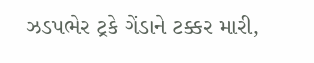ઝડપભેર ટ્રકે ગેંડાને ટક્કર મારી,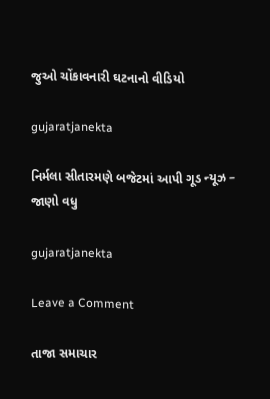જુઓ ચોંકાવનારી ઘટનાનો વીડિયો

gujaratjanekta

નિર્મલા સીતારમણે બજેટમાં આપી ગૂડ ન્યૂઝ – જાણો વધુ

gujaratjanekta

Leave a Comment

તાજા સમાચાર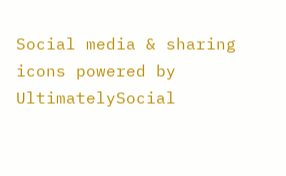Social media & sharing icons powered by UltimatelySocial